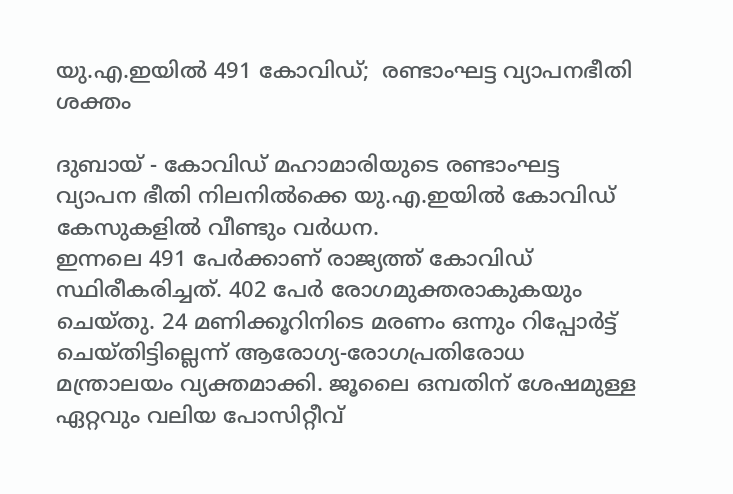യു.എ.ഇയിൽ 491 കോവിഡ്;  രണ്ടാംഘട്ട വ്യാപനഭീതി ശക്തം

ദുബായ് - കോവിഡ് മഹാമാരിയുടെ രണ്ടാംഘട്ട വ്യാപന ഭീതി നിലനിൽക്കെ യു.എ.ഇയിൽ കോവിഡ് കേസുകളിൽ വീണ്ടും വർധന.
ഇന്നലെ 491 പേർക്കാണ് രാജ്യത്ത് കോവിഡ് സ്ഥിരീകരിച്ചത്. 402 പേർ രോഗമുക്തരാകുകയും ചെയ്തു. 24 മണിക്കൂറിനിടെ മരണം ഒന്നും റിപ്പോർട്ട് ചെയ്തിട്ടില്ലെന്ന് ആരോഗ്യ-രോഗപ്രതിരോധ മന്ത്രാലയം വ്യക്തമാക്കി. ജൂലൈ ഒമ്പതിന് ശേഷമുള്ള ഏറ്റവും വലിയ പോസിറ്റീവ്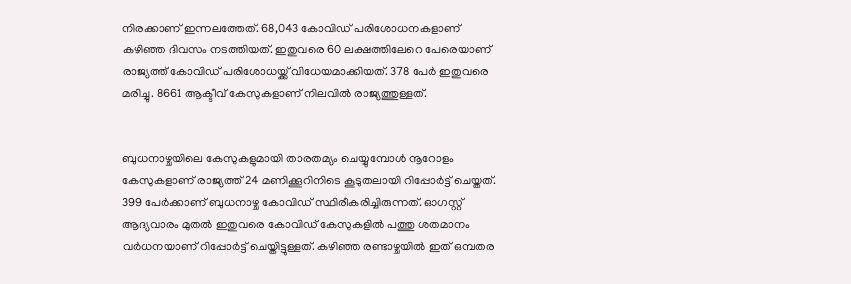നിരക്കാണ് ഇന്നലത്തേത്. 68,043 കോവിഡ് പരിശോധനകളാണ് കഴിഞ്ഞ ദിവസം നടത്തിയത്. ഇതുവരെ 60 ലക്ഷത്തിലേറെ പേരെയാണ് രാജ്യത്ത് കോവിഡ് പരിശോധയ്ക്ക് വിധേയമാക്കിയത്. 378 പേർ ഇതുവരെ മരിച്ചു. 8661 ആക്ടീവ് കേസുകളാണ് നിലവിൽ രാജ്യത്തുള്ളത്.


ബുധനാഴ്ചയിലെ കേസുകളുമായി താരതമ്യം ചെയ്യുമ്പോൾ നൂറോളം കേസുകളാണ് രാജ്യത്ത് 24 മണിക്കൂറിനിടെ കൂടുതലായി റിപ്പോർട്ട് ചെയ്തത്. 399 പേർക്കാണ് ബുധനാഴ്ച കോവിഡ് സ്ഥിരീകരിച്ചിരുന്നത്. ഓഗസ്റ്റ് ആദ്യവാരം മുതൽ ഇതുവരെ കോവിഡ് കേസുകളിൽ പത്തു ശതമാനം വർധനയാണ് റിപ്പോർട്ട് ചെയ്തിട്ടുള്ളത്. കഴിഞ്ഞ രണ്ടാഴ്ചയിൽ ഇത് ഒമ്പതര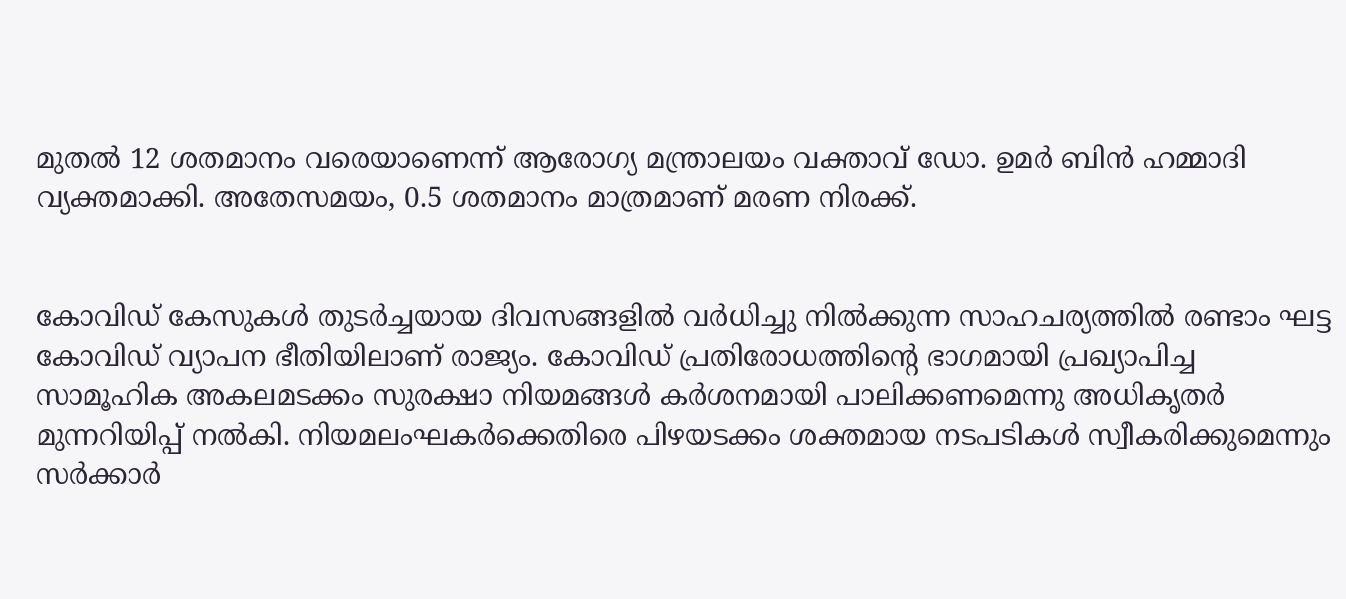മുതൽ 12 ശതമാനം വരെയാണെന്ന് ആരോഗ്യ മന്ത്രാലയം വക്താവ് ഡോ. ഉമർ ബിൻ ഹമ്മാദി വ്യക്തമാക്കി. അതേസമയം, 0.5 ശതമാനം മാത്രമാണ് മരണ നിരക്ക്.


കോവിഡ് കേസുകൾ തുടർച്ചയായ ദിവസങ്ങളിൽ വർധിച്ചു നിൽക്കുന്ന സാഹചര്യത്തിൽ രണ്ടാം ഘട്ട കോവിഡ് വ്യാപന ഭീതിയിലാണ് രാജ്യം. കോവിഡ് പ്രതിരോധത്തിന്റെ ഭാഗമായി പ്രഖ്യാപിച്ച സാമൂഹിക അകലമടക്കം സുരക്ഷാ നിയമങ്ങൾ കർശനമായി പാലിക്കണമെന്നു അധികൃതർ മുന്നറിയിപ്പ് നൽകി. നിയമലംഘകർക്കെതിരെ പിഴയടക്കം ശക്തമായ നടപടികൾ സ്വീകരിക്കുമെന്നും സർക്കാർ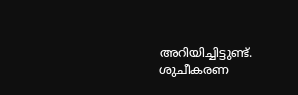അറിയിച്ചിട്ടുണ്ട്. ശുചീകരണ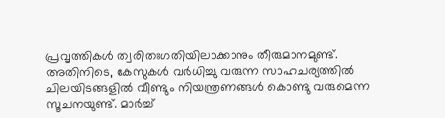പ്രവൃത്തികൾ ത്വരിതഃഗതിയിലാക്കാനും തീരുമാനമുണ്ട്.
അതിനിടെ, കേസുകൾ വർധിച്ചു വരുന്ന സാഹചര്യത്തിൽ ചിലയിടങ്ങളിൽ വീണ്ടും നിയന്ത്രണങ്ങൾ കൊണ്ടു വരുമെന്ന സൂചനയുണ്ട്. മാർച്ച്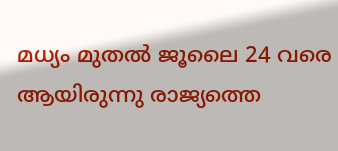മധ്യം മുതൽ ജൂലൈ 24 വരെ ആയിരുന്നു രാജ്യത്തെ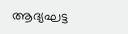ആദ്യഘട്ട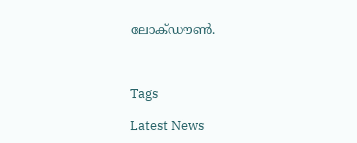ലോക്ഡൗൺ.



Tags

Latest News